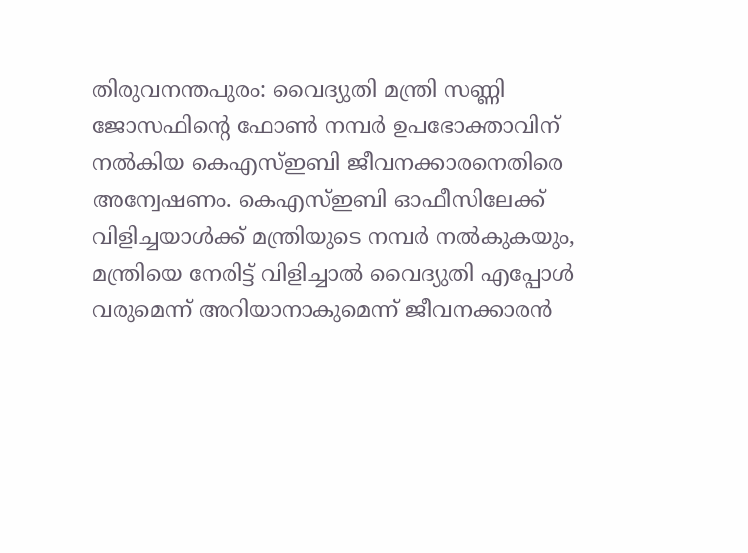തിരുവനന്തപുരം: വൈദ്യുതി മന്ത്രി സണ്ണി ജോസഫിന്റെ ഫോൺ നമ്പർ ഉപഭോക്താവിന് നൽകിയ കെഎസ്ഇബി ജീവനക്കാരനെതിരെ അന്വേഷണം. കെഎസ്ഇബി ഓഫീസിലേക്ക് വിളിച്ചയാൾക്ക് മന്ത്രിയുടെ നമ്പർ നൽകുകയും, മന്ത്രിയെ നേരിട്ട് വിളിച്ചാൽ വൈദ്യുതി എപ്പോൾ വരുമെന്ന് അറിയാനാകുമെന്ന് ജീവനക്കാരൻ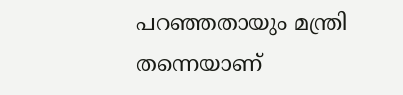പറഞ്ഞതായും മന്ത്രി തന്നെയാണ്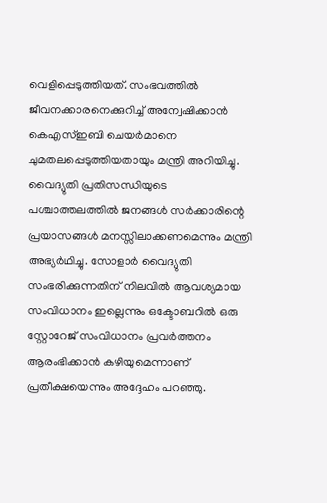വെളിപ്പെടുത്തിയത്. സംഭവത്തിൽ ജീവനക്കാരനെക്കുറിച്ച് അന്വേഷിക്കാൻ കെഎസ്ഇബി ചെയർമാനെ ചുമതലപ്പെടുത്തിയതായും മന്ത്രി അറിയിച്ചു.
വൈദ്യുതി പ്രതിസന്ധിയുടെ പശ്ചാത്തലത്തിൽ ജനങ്ങൾ സർക്കാരിന്റെ പ്രയാസങ്ങൾ മനസ്സിലാക്കണമെന്നും മന്ത്രി അഭ്യർഥിച്ചു. സോളാർ വൈദ്യുതി സംഭരിക്കുന്നതിന് നിലവിൽ ആവശ്യമായ സംവിധാനം ഇല്ലെന്നും ഒക്ടോബറിൽ ഒരു സ്റ്റോറേജ് സംവിധാനം പ്രവർത്തനം ആരംഭിക്കാൻ കഴിയുമെന്നാണ് പ്രതീക്ഷയെന്നും അദ്ദേഹം പറഞ്ഞു.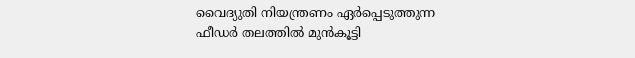വൈദ്യുതി നിയന്ത്രണം ഏർപ്പെടുത്തുന്ന ഫീഡർ തലത്തിൽ മുൻകൂട്ടി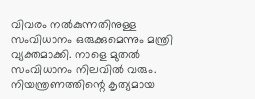വിവരം നൽകുന്നതിനുള്ള സംവിധാനം ഒരുക്കുമെന്നും മന്ത്രി വ്യക്തമാക്കി. നാളെ മുതൽ സംവിധാനം നിലവിൽ വരും. നിയന്ത്രണത്തിന്റെ കൃത്യമായ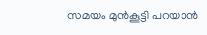സമയം മുൻകൂട്ടി പറയാൻ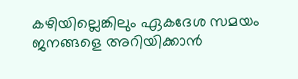കഴിയില്ലെങ്കിലും ഏകദേശ സമയം ജനങ്ങളെ അറിയിക്കാൻ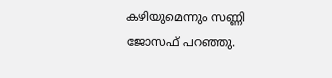കഴിയുമെന്നും സണ്ണി ജോസഫ് പറഞ്ഞു.